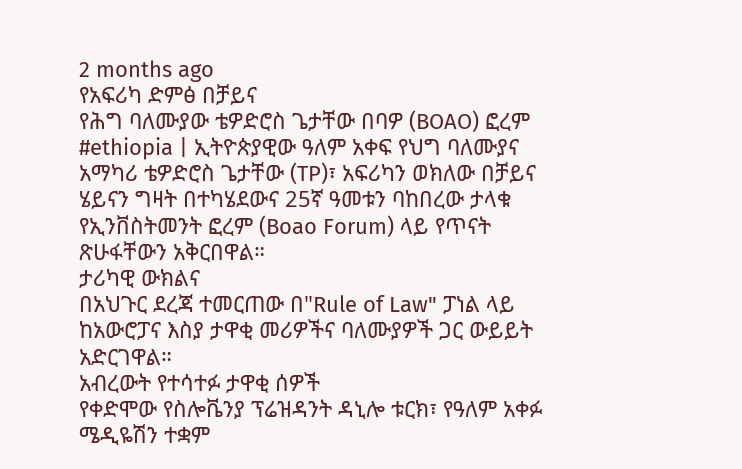2 months ago
የአፍሪካ ድምፅ በቻይና
የሕግ ባለሙያው ቴዎድሮስ ጌታቸው በባዎ (BOAO) ፎረም
#ethiopia | ኢትዮጵያዊው ዓለም አቀፍ የህግ ባለሙያና አማካሪ ቴዎድሮስ ጌታቸው (TP)፣ አፍሪካን ወክለው በቻይና ሄይናን ግዛት በተካሄደውና 25ኛ ዓመቱን ባከበረው ታላቁ የኢንቨስትመንት ፎረም (Boao Forum) ላይ የጥናት ጽሁፋቸውን አቅርበዋል።
ታሪካዊ ውክልና
በአህጉር ደረጃ ተመርጠው በ"Rule of Law" ፓነል ላይ ከአውሮፓና እስያ ታዋቂ መሪዎችና ባለሙያዎች ጋር ውይይት አድርገዋል።
አብረውት የተሳተፉ ታዋቂ ሰዎች
የቀድሞው የስሎቬንያ ፕሬዝዳንት ዳኒሎ ቱርክ፣ የዓለም አቀፉ ሜዲዬሽን ተቋም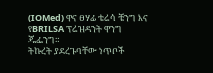(IOMed) ዋና ፀሃፊ ቴሬሳ ቼንግ እና የBRILSA ፕሬዝዳንት ዋንግ ጁፌንግ።
ትኩረት ያደረጉባቸው ነጥቦች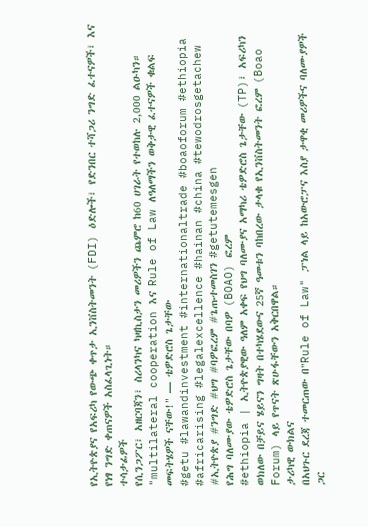የኢትዮጵያና የአፍሪካ የውጭ ቀጥታ ኢንቨስትመንት (FDI) ዕድሎች፣ የድንበር ተሻጋሪ ንግድ ፈተናዎች፣ እና የነፃ ንግድ ቀጠናዎች አስፈላጊነት።
ተሳታፊዎች
የሲንጋፖር፣ አዘርባጃን፣ ስሪላንካና ካዛኪስታን መሪዎችን ጨምሮ ከ60 ሀገራት የተወከሉ 2,000 ልዑካን።
"multilateral cooperation እና Rule of Law ለዓለማችን ወቅታዊ ፈተናዎች ቁልፍ መፍትሄዎች ናቸው!" — ቴዎድሮስ ጌታቸው
#getu #lawandinvestment #internationaltrade #boaoforum #ethiopia #africarising #legalexcellence #hainan #china #tewodrosgetachew #ኢትዮጵያ #ንግድ #ህግ #ባዎፎረም #ጌጡተመስገን #getutemesgen
የሕግ ባለሙያው ቴዎድሮስ ጌታቸው በባዎ (BOAO) ፎረም
#ethiopia | ኢትዮጵያዊው ዓለም አቀፍ የህግ ባለሙያና አማካሪ ቴዎድሮስ ጌታቸው (TP)፣ አፍሪካን ወክለው በቻይና ሄይናን ግዛት በተካሄደውና 25ኛ ዓመቱን ባከበረው ታላቁ የኢንቨስትመንት ፎረም (Boao Forum) ላይ የጥናት ጽሁፋቸውን አቅርበዋል።
ታሪካዊ ውክልና
በአህጉር ደረጃ ተመርጠው በ"Rule of Law" ፓነል ላይ ከአውሮፓና እስያ ታዋቂ መሪዎችና ባለሙያዎች ጋር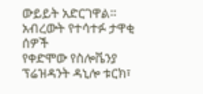ውይይት አድርገዋል።
አብረውት የተሳተፉ ታዋቂ ሰዎች
የቀድሞው የስሎቬንያ ፕሬዝዳንት ዳኒሎ ቱርክ፣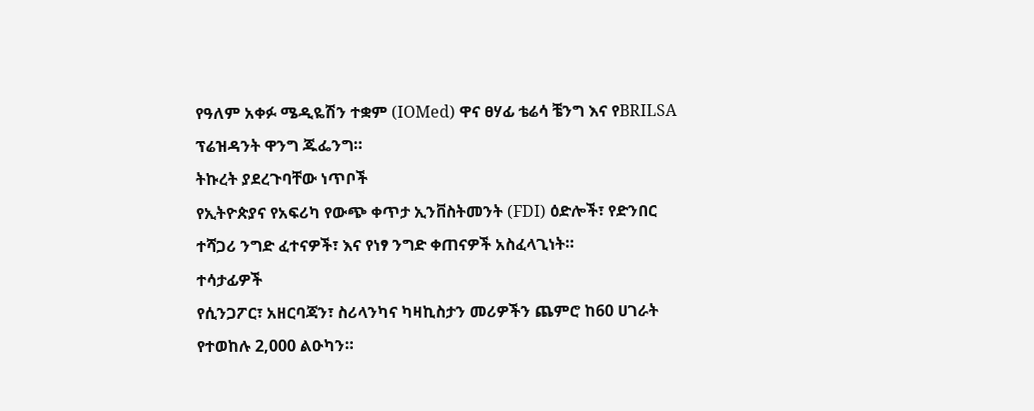የዓለም አቀፉ ሜዲዬሽን ተቋም (IOMed) ዋና ፀሃፊ ቴሬሳ ቼንግ እና የBRILSA ፕሬዝዳንት ዋንግ ጁፌንግ።
ትኩረት ያደረጉባቸው ነጥቦች
የኢትዮጵያና የአፍሪካ የውጭ ቀጥታ ኢንቨስትመንት (FDI) ዕድሎች፣ የድንበር ተሻጋሪ ንግድ ፈተናዎች፣ እና የነፃ ንግድ ቀጠናዎች አስፈላጊነት።
ተሳታፊዎች
የሲንጋፖር፣ አዘርባጃን፣ ስሪላንካና ካዛኪስታን መሪዎችን ጨምሮ ከ60 ሀገራት የተወከሉ 2,000 ልዑካን።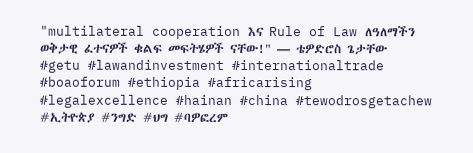"multilateral cooperation እና Rule of Law ለዓለማችን ወቅታዊ ፈተናዎች ቁልፍ መፍትሄዎች ናቸው!" — ቴዎድሮስ ጌታቸው
#getu #lawandinvestment #internationaltrade #boaoforum #ethiopia #africarising #legalexcellence #hainan #china #tewodrosgetachew #ኢትዮጵያ #ንግድ #ህግ #ባዎፎረም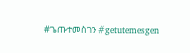#ጌጡተመስገን #getutemesgen